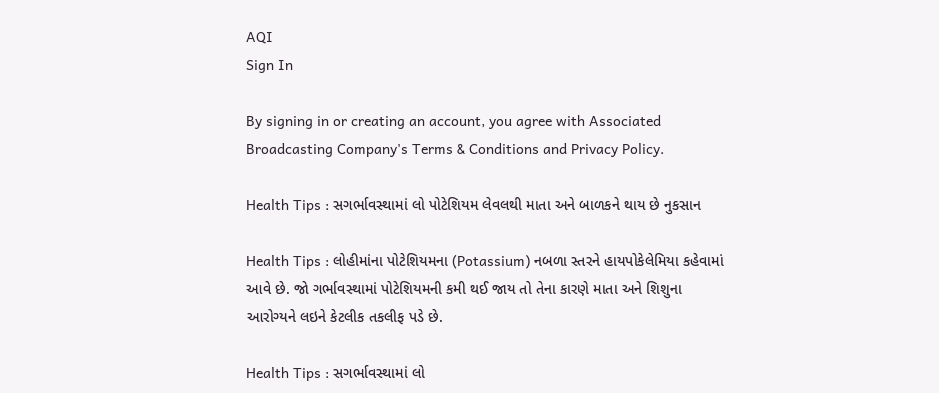AQI
Sign In

By signing in or creating an account, you agree with Associated Broadcasting Company's Terms & Conditions and Privacy Policy.

Health Tips : સગર્ભાવસ્થામાં લો પોટેશિયમ લેવલથી માતા અને બાળકને થાય છે નુકસાન

Health Tips : લોહીમાંના પોટેશિયમના (Potassium) નબળા સ્તરને હાયપોકેલેમિયા કહેવામાં આવે છે. જો ગર્ભાવસ્થામાં પોટેશિયમની કમી થઈ જાય તો તેના કારણે માતા અને શિશુના આરોગ્યને લઇને કેટલીક તકલીફ પડે છે.

Health Tips : સગર્ભાવસ્થામાં લો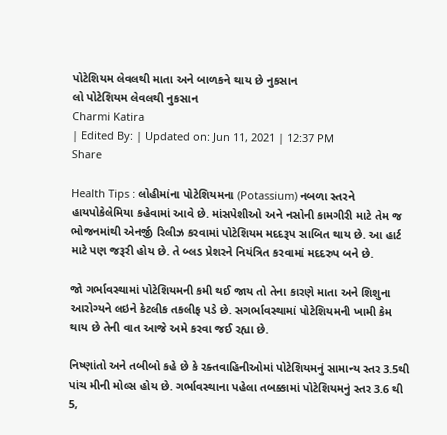પોટેશિયમ લેવલથી માતા અને બાળકને થાય છે નુકસાન
લો પોટેશિયમ લેવલથી નુકસાન
Charmi Katira
| Edited By: | Updated on: Jun 11, 2021 | 12:37 PM
Share

Health Tips : લોહીમાંના પોટેશિયમના (Potassium) નબળા સ્તરને હાયપોકેલેમિયા કહેવામાં આવે છે. માંસપેશીઓ અને નસોની કામગીરી માટે તેમ જ ભોજનમાંથી એનર્જી રિલીઝ કરવામાં પોટેશિયમ મદદરૂપ સાબિત થાય છે. આ હાર્ટ માટે પણ જરૂરી હોય છે. તે બ્લડ પ્રેશરને નિયંત્રિત કરવામાં મદદરુપ બને છે.

જો ગર્ભાવસ્થામાં પોટેશિયમની કમી થઈ જાય તો તેના કારણે માતા અને શિશુના આરોગ્યને લઇને કેટલીક તકલીફ પડે છે. સગર્ભાવસ્થામાં પોટેશિયમની ખામી કેમ થાય છે તેની વાત આજે અમે કરવા જઈ રહ્યા છે.

નિષ્ણાંતો અને તબીબો કહે છે કે રક્તવાહિનીઓમાં પોટેશિયમનું સામાન્ય સ્તર 3.5થી પાંચ મીની મોલ્સ હોય છે. ગર્ભાવસ્થાના પહેલા તબક્કામાં પોટેશિયમનું સ્તર 3.6 થી 5,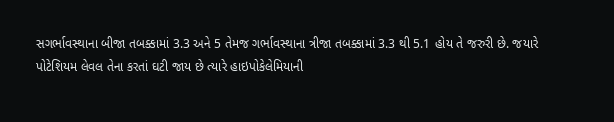સગર્ભાવસ્થાના બીજા તબક્કામાં 3.3 અને 5 તેમજ ગર્ભાવસ્થાના ત્રીજા તબક્કામાં 3.3 થી 5.1 હોય તે જરુરી છે. જયારે પોટેશિયમ લેવલ તેના કરતાં ઘટી જાય છે ત્યારે હાઇપોકેલેમિયાની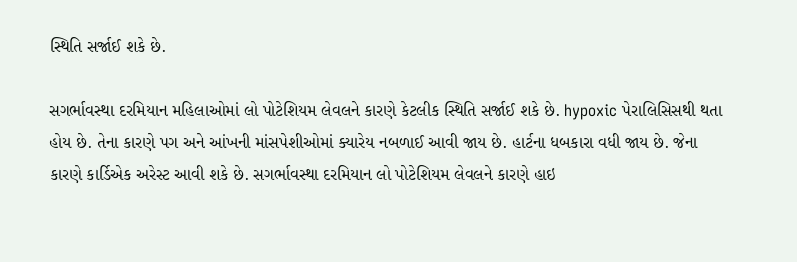સ્થિતિ સર્જાઈ શકે છે.

સગર્ભાવસ્થા દરમિયાન મહિલાઓમાં લો પોટેશિયમ લેવલને કારણે કેટલીક સ્થિતિ સર્જાઈ શકે છે. hypoxic પેરાલિસિસથી થતા હોય છે. તેના કારણે પગ અને આંખની માંસપેશીઓમાં ક્યારેય નબળાઈ આવી જાય છે. હાર્ટના ધબકારા વધી જાય છે. જેના કારણે કાર્ડિએક અરેસ્ટ આવી શકે છે. સગર્ભાવસ્થા દરમિયાન લો પોટેશિયમ લેવલને કારણે હાઇ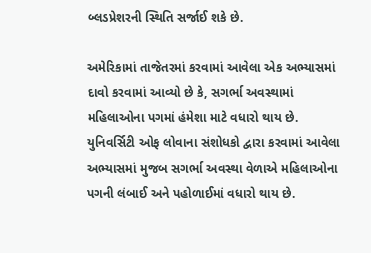બ્લડપ્રેશરની સ્થિતિ સર્જાઈ શકે છે.

અમેરિકામાં તાજેતરમાં કરવામાં આવેલા એક અભ્યાસમાં દાવો કરવામાં આવ્યો છે કે, સગર્ભા અવસ્થામાં મહિલાઓના પગમાં હંમેશા માટે વધારો થાય છે. યુનિવર્સિટી ઓફ લોવાના સંશોધકો દ્વારા કરવામાં આવેલા અભ્યાસમાં મુજબ સગર્ભા અવસ્થા વેળાએ મહિલાઓના પગની લંબાઈ અને પહોળાઈમાં વધારો થાય છે.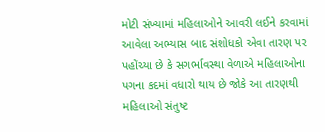મોટી સંખ્યામાં મહિલાઓને આવરી લઈને કરવામાં આવેલા અભ્યાસ બાદ સંશોધકો એવા તારણ પર પહોંચ્યા છે કે સગર્ભાવસ્થા વેળાએ મહિલાઓના પગના કદમાં વધારો થાય છે જોકે આ તારણથી મહિલાઓ સંતુષ્ટ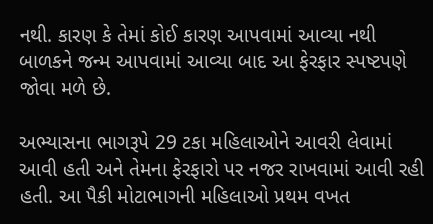નથી. કારણ કે તેમાં કોઈ કારણ આપવામાં આવ્યા નથી બાળકને જન્મ આપવામાં આવ્યા બાદ આ ફેરફાર સ્પષ્ટપણે જોવા મળે છે.

અભ્યાસના ભાગરૂપે 29 ટકા મહિલાઓને આવરી લેવામાં આવી હતી અને તેમના ફેરફારો પર નજર રાખવામાં આવી રહી હતી. આ પૈકી મોટાભાગની મહિલાઓ પ્રથમ વખત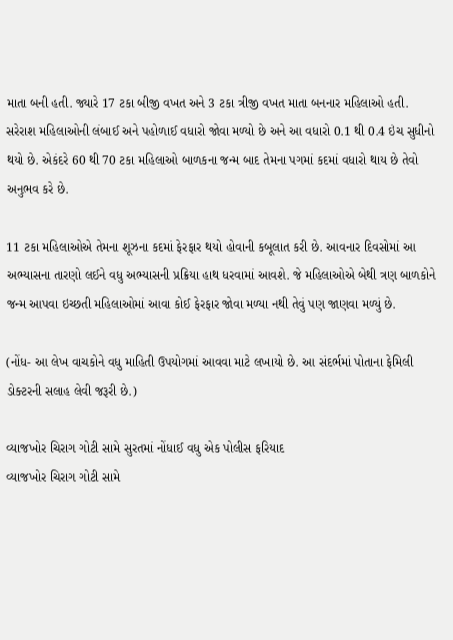માતા બની હતી. જ્યારે 17 ટકા બીજી વખત અને 3 ટકા ત્રીજી વખત માતા બનનાર મહિલાઓ હતી. સરેરાશ મહિલાઓની લંબાઈ અને પહોળાઈ વધારો જોવા મળ્યો છે અને આ વધારો 0.1 થી 0.4 ઇંચ સુધીનો થયો છે. એકંદરે 60 થી 70 ટકા મહિલાઓ બાળકના જન્મ બાદ તેમના પગમાં કદમાં વધારો થાય છે તેવો અનુભવ કરે છે.

11 ટકા મહિલાઓએ તેમના શૂઝના કદમાં ફેરફાર થયો હોવાની કબૂલાત કરી છે. આવનાર દિવસોમાં આ અભ્યાસના તારણો લઈને વધુ અભ્યાસની પ્રક્રિયા હાથ ધરવામાં આવશે. જે મહિલાઓએ બેથી ત્રણ બાળકોને જન્મ આપવા ઇચ્છતી મહિલાઓમાં આવા કોઈ ફેરફાર જોવા મળ્યા નથી તેવું પણ જાણવા મળ્યું છે.

(નોંધ- આ લેખ વાચકોને વધુ માહિતી ઉપયોગમાં આવવા માટે લખાયો છે. આ સંદર્ભમાં પોતાના ફેમિલી ડોક્ટરની સલાહ લેવી જરૂરી છે.)

વ્યાજખોર ચિરાગ ગોટી સામે સુરતમાં નોંધાઈ વધુ એક પોલીસ ફરિયાદ
વ્યાજખોર ચિરાગ ગોટી સામે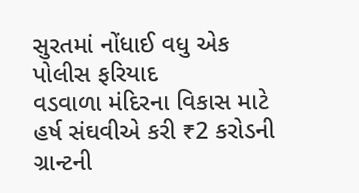સુરતમાં નોંધાઈ વધુ એક પોલીસ ફરિયાદ
વડવાળા મંદિરના વિકાસ માટે હર્ષ સંઘવીએ કરી ₹2 કરોડની ગ્રાન્ટની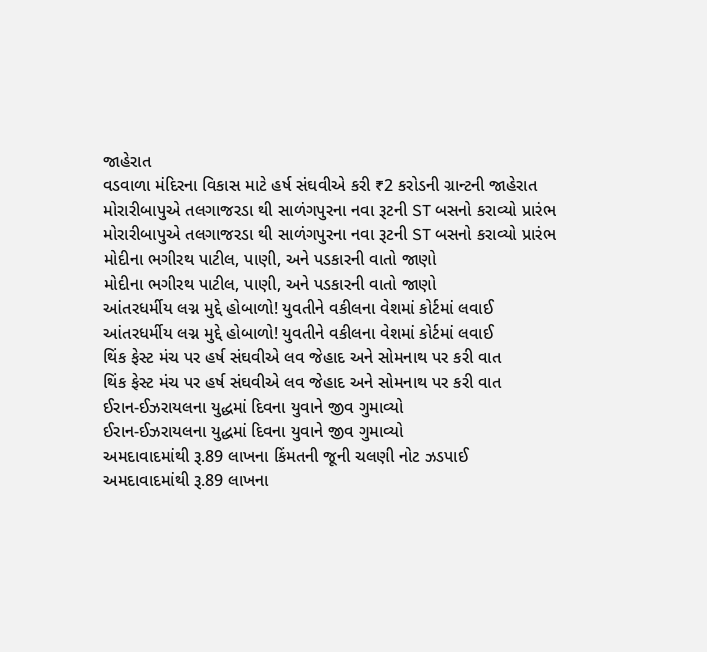જાહેરાત
વડવાળા મંદિરના વિકાસ માટે હર્ષ સંઘવીએ કરી ₹2 કરોડની ગ્રાન્ટની જાહેરાત
મોરારીબાપુએ તલગાજરડા થી સાળંગપુરના નવા રૂટની ST બસનો કરાવ્યો પ્રારંભ
મોરારીબાપુએ તલગાજરડા થી સાળંગપુરના નવા રૂટની ST બસનો કરાવ્યો પ્રારંભ
મોદીના ભગીરથ પાટીલ, પાણી, અને પડકારની વાતો જાણો
મોદીના ભગીરથ પાટીલ, પાણી, અને પડકારની વાતો જાણો
આંતરધર્મીય લગ્ન મુદ્દે હોબાળો! યુવતીને વકીલના વેશમાં કોર્ટમાં લવાઈ
આંતરધર્મીય લગ્ન મુદ્દે હોબાળો! યુવતીને વકીલના વેશમાં કોર્ટમાં લવાઈ
થિંક ફેસ્ટ મંચ પર હર્ષ સંઘવીએ લવ જેહાદ અને સોમનાથ પર કરી વાત
થિંક ફેસ્ટ મંચ પર હર્ષ સંઘવીએ લવ જેહાદ અને સોમનાથ પર કરી વાત
ઈરાન-ઈઝરાયલના યુદ્ધમાં દિવના યુવાને જીવ ગુમાવ્યો
ઈરાન-ઈઝરાયલના યુદ્ધમાં દિવના યુવાને જીવ ગુમાવ્યો
અમદાવાદમાંથી રૂ.89 લાખના કિંમતની જૂની ચલણી નોટ ઝડપાઈ
અમદાવાદમાંથી રૂ.89 લાખના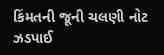કિંમતની જૂની ચલણી નોટ ઝડપાઈ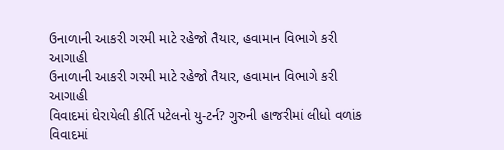ઉનાળાની આકરી ગરમી માટે રહેજો તૈયાર, હવામાન વિભાગે કરી આગાહી
ઉનાળાની આકરી ગરમી માટે રહેજો તૈયાર, હવામાન વિભાગે કરી આગાહી
વિવાદમાં ઘેરાયેલી કીર્તિ પટેલનો યુ-ટર્ન? ગુરુની હાજરીમાં લીધો વળાંક
વિવાદમાં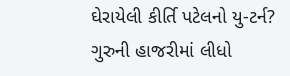ઘેરાયેલી કીર્તિ પટેલનો યુ-ટર્ન? ગુરુની હાજરીમાં લીધો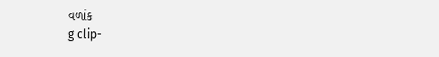વળાંક
g clip-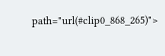path="url(#clip0_868_265)">